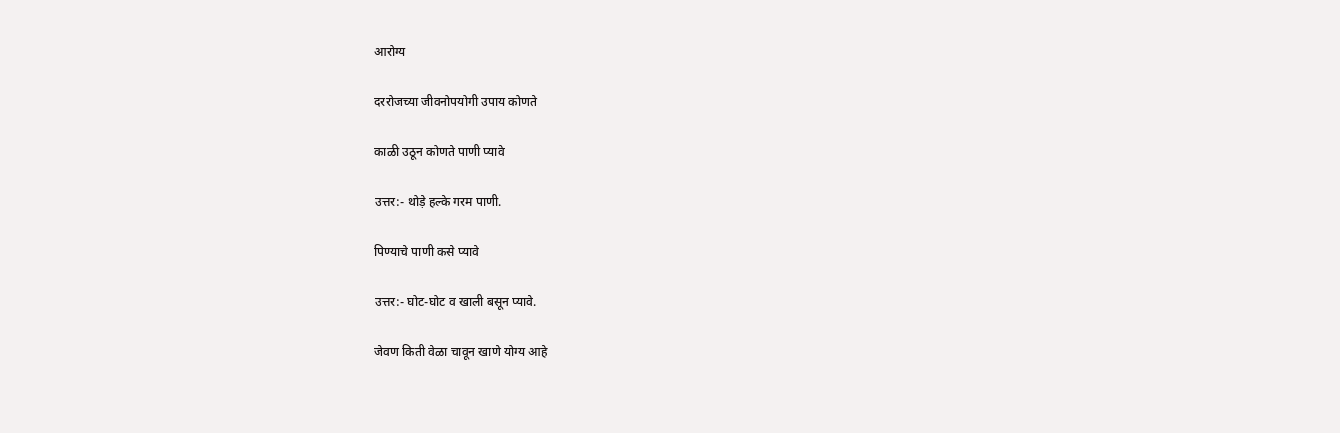आरोग्य

दररोजच्या जीवनोपयोगी उपाय कोणते

काळी उठून कोणते पाणी प्यावे

उत्तर:- थोड़े हल्के गरम पाणी.

पिण्याचे पाणी कसे प्यावे

उत्तर:- घोट-घोट व खाली बसून प्यावे.

जेवण किती वेळा चावून खाणे योग्य आहे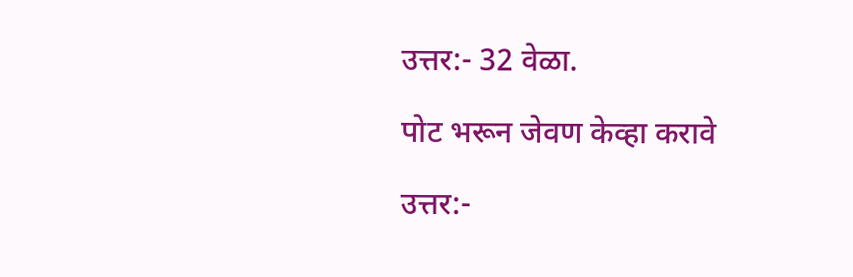उत्तर:- 32 वेळा.

पोट भरून जेवण केव्हा करावे

उत्तर:-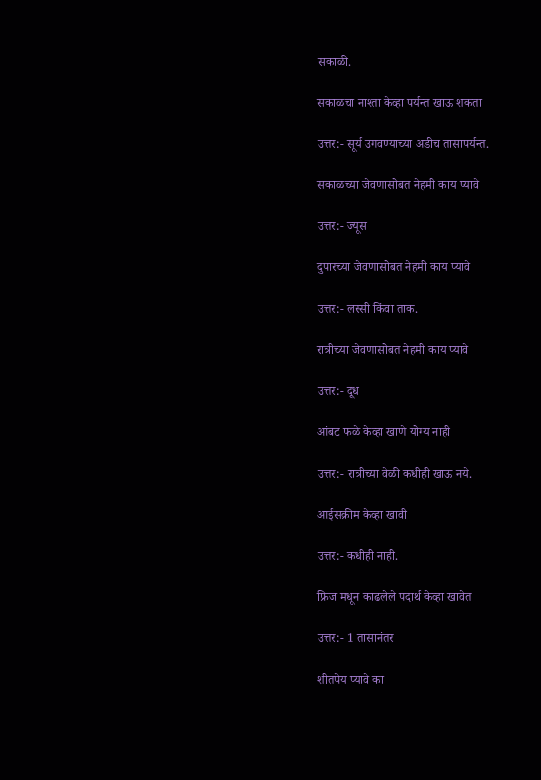सकाळी.

सकाळचा नाश्ता केव्हा पर्यन्त खाऊ शकता

उत्तर:- सूर्य उगवण्याच्या अडीच तासापर्यन्त.

सकाळच्या जेवणासोबत नेहमी काय प्यावे

उत्तर:- ज्यूस

दुपारच्या जेवणासोबत नेहमी काय प्यावे

उत्तर:- लस्सी किंवा ताक.

रात्रीच्या जेवणासोबत नेहमी काय प्यावे

उत्तर:- दूध

आंबट फळे केव्हा खाणे योग्य नाही

उत्तर:- रात्रीच्या वेळी कधीही खाऊ नये.

आईसक्रीम केव्हा खावी

उत्तर:- कधीही नाही.

फ्रिज मधून काढलेले पदार्थ केव्हा खावेत

उत्तर:- 1 तासानंतर

शीतपेय प्यावे का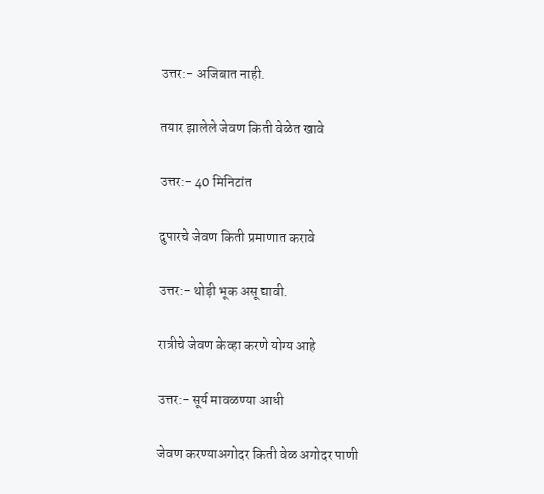उत्तर:- अजिबात नाही.

तयार झालेले जेवण किती वेळेत खावे

उत्तर:- 40 मिनिटांत

दुपारचे जेवण किती प्रमाणात करावे

उत्तर:- थोड़ी भूक असू द्यावी.

रात्रीचे जेवण केव्हा करणे योग्य आहे

उत्तर:- सूर्य मावळण्या आधी

जेवण करण्याअगोदर किती वेळ अगोदर पाणी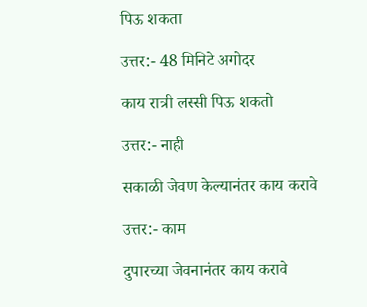पिऊ शकता

उत्तर:- 48 मिनिटे अगोदर

काय रात्री लस्सी पिऊ शकतो

उत्तर:- नाही

सकाळी जेवण केल्यानंतर काय करावे

उत्तर:- काम

दुपारच्या जेवनानंतर काय करावे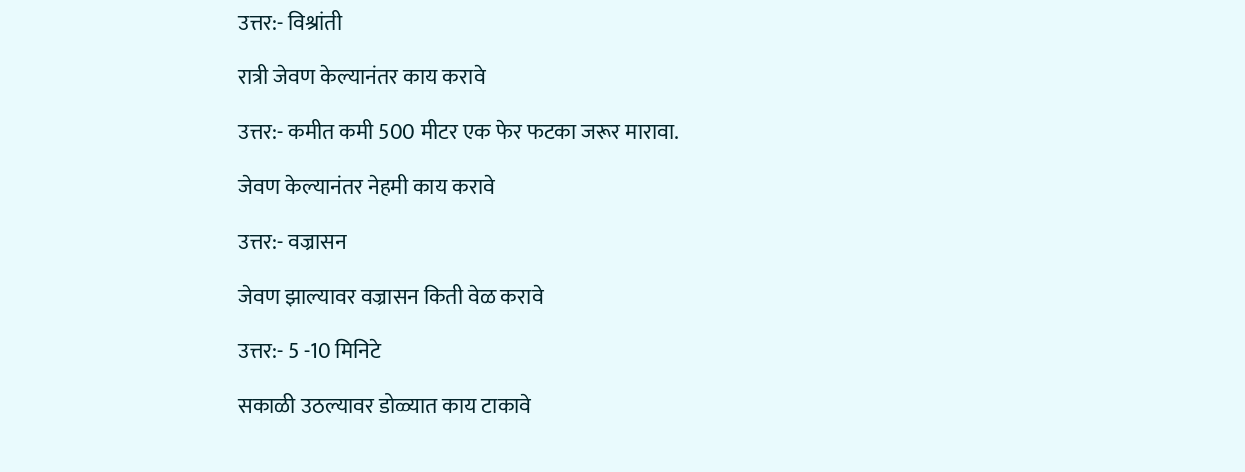उत्तर:- विश्रांती

रात्री जेवण केल्यानंतर काय करावे

उत्तर:- कमीत कमी 500 मीटर एक फेर फटका जरूर मारावा.

जेवण केल्यानंतर नेहमी काय करावे

उत्तर:- वज्रासन

जेवण झाल्यावर वज्रासन किती वेळ करावे

उत्तर:- 5 -10 मिनिटे

सकाळी उठल्यावर डोळ्यात काय टाकावे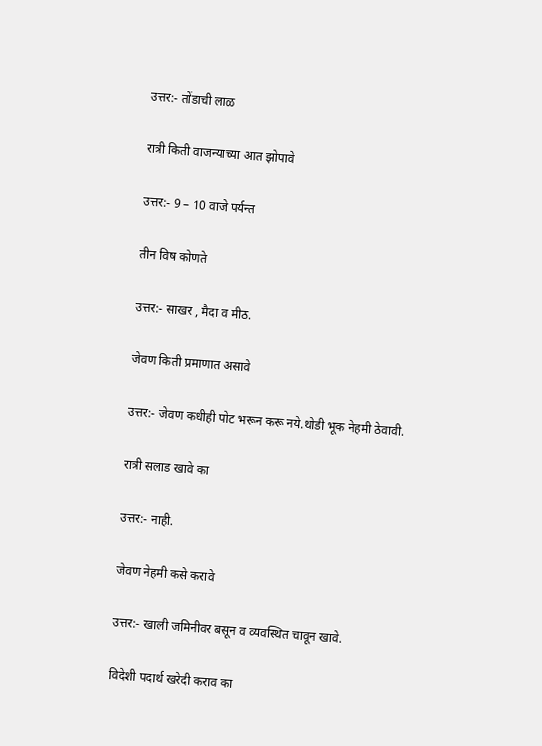उत्तर:- तोंडाची लाळ

रात्री किती वाजन्याच्या आत झोपावे

उत्तर:- 9 – 10 वाजे पर्यन्त

तीन विष कोणते

उत्तर:- साखर , मैदा व मीठ.

जेवण किती प्रमाणात असावे

उत्तर:- जेवण कधीही पोट भरून करू नये.थोडी भूक नेहमी ठेवावी.

रात्री सलाड खावे का

उत्तर:- नाही.

जेवण नेहमी कसे करावे

उत्तर:- खाली जमिनीवर बसून व व्यवस्थित चावून खावे.

विदेशी पदार्थ खरेदी कराव का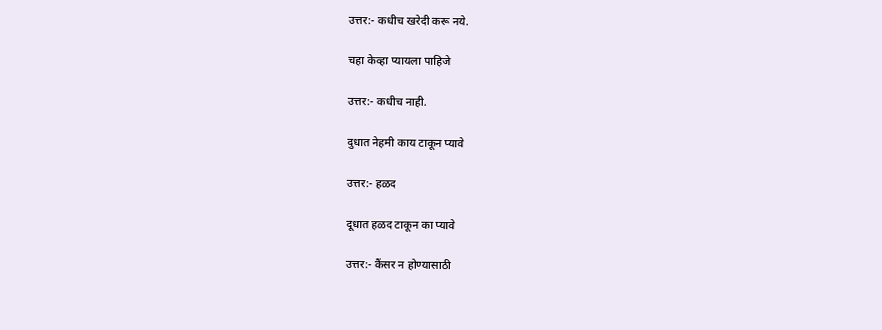उत्तर:- कधीच खरेदी करू नये.

चहा केव्हा प्यायला पाहिजे

उत्तर:- कधीच नाही.

दुधात नेहमी काय टाकून प्यावे

उत्तर:- हळद

दूधात हळद टाकून का प्यावे

उत्तर:- कैंसर न होण्यासाठी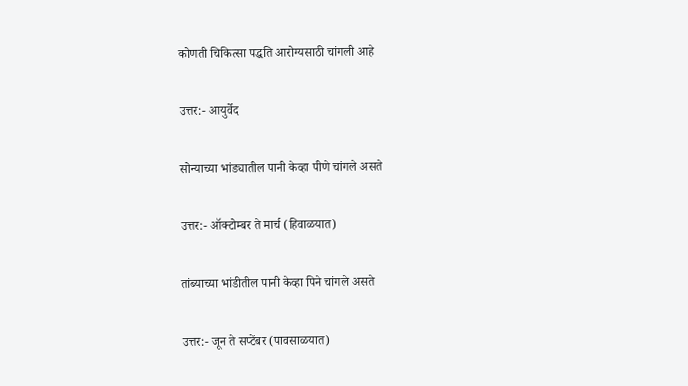कोणती चिकित्सा पद्धति आरोग्यसाठी चांगली आहे

उत्तर:- आयुर्वेद

सोन्याच्या भांड्यातील पानी केव्हा पीणे चांगले असते

उत्तर:- ऑक्टोम्बर ते मार्च (हिवाळयात)

तांब्याच्या भांडीतील पानी केव्हा पिने चांगले असते

उत्तर:- जून ते सप्टेंबर (पावसाळयात)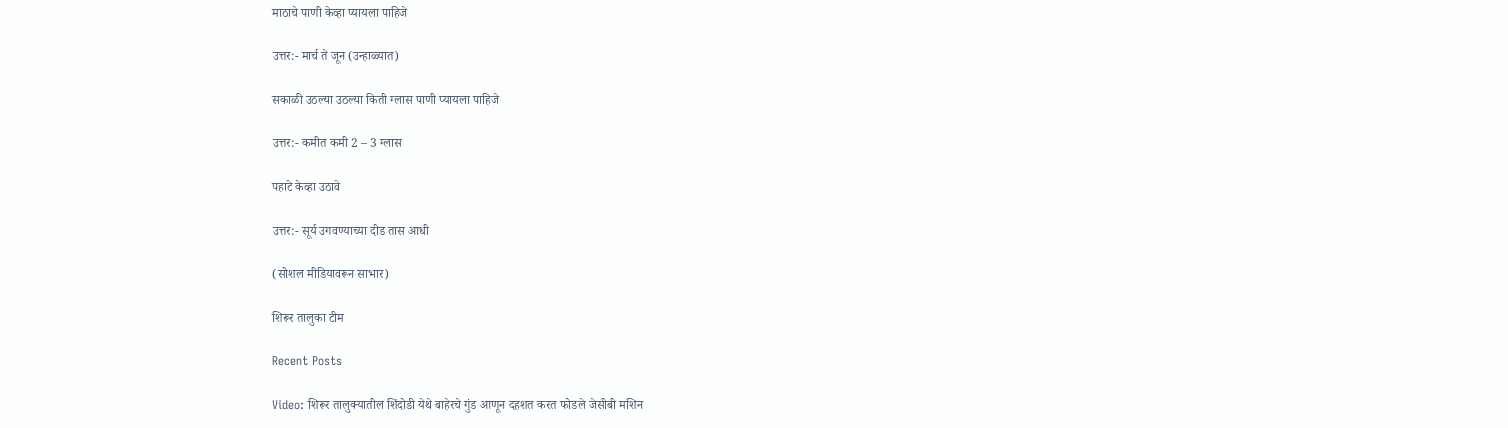माठाचे पाणी केव्हा प्यायला पाहिजे

उत्तर:- मार्च ते जून (उन्हाळ्यात)

सकाळी उठल्या उठल्या किती ग्लास पाणी प्यायला पाहिजे

उत्तर:- कमीत कमी 2 – 3 ग्लास

पहाटे केव्हा उठावे

उत्तर:- सूर्य उगवण्याच्या दीड तास आधी

(सोशल मीडियावरून साभार)

शिरूर तालुका टीम

Recent Posts

Video: शिरूर तालुक्यातील शिंदोडी येथे बाहेरचे गुंड आणून दहशत करत फोडले जेसीबी मशिन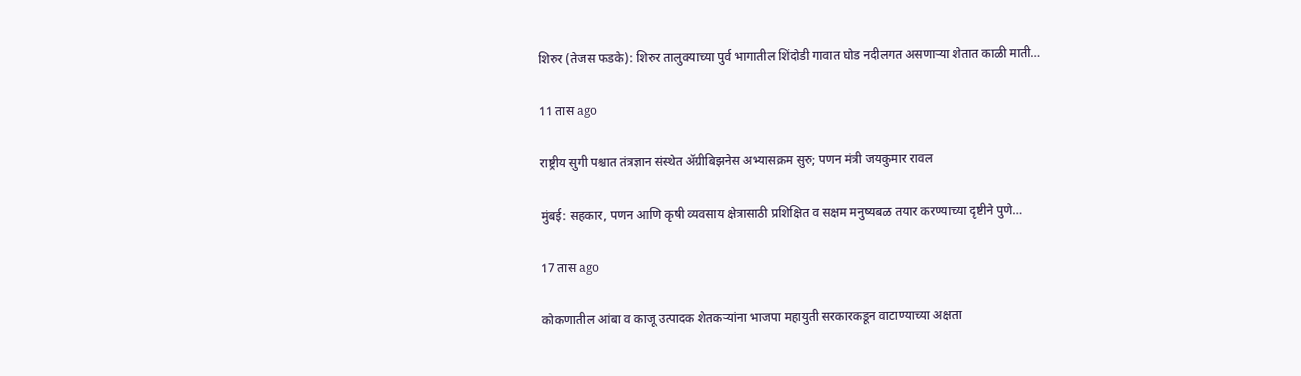शिरुर (तेजस फडके): शिरुर तालुक्याच्या पुर्व भागातील शिंदोडी गावात घोड नदीलगत असणाऱ्या शेतात काळी माती…

11 तास ago

राष्ट्रीय सुगी पश्चात तंत्रज्ञान संस्थेत ॲग्रीबिझनेस अभ्यासक्रम सुरु; पणन मंत्री जयकुमार रावल

मुंबई: सहकार, पणन आणि कृषी व्यवसाय क्षेत्रासाठी प्रशिक्षित व सक्षम मनुष्यबळ तयार करण्याच्या दृष्टीने पुणे…

17 तास ago

कोकणातील आंबा व काजू उत्पादक शेतकऱ्यांना भाजपा महायुती सरकारकडून वाटाण्याच्या अक्षता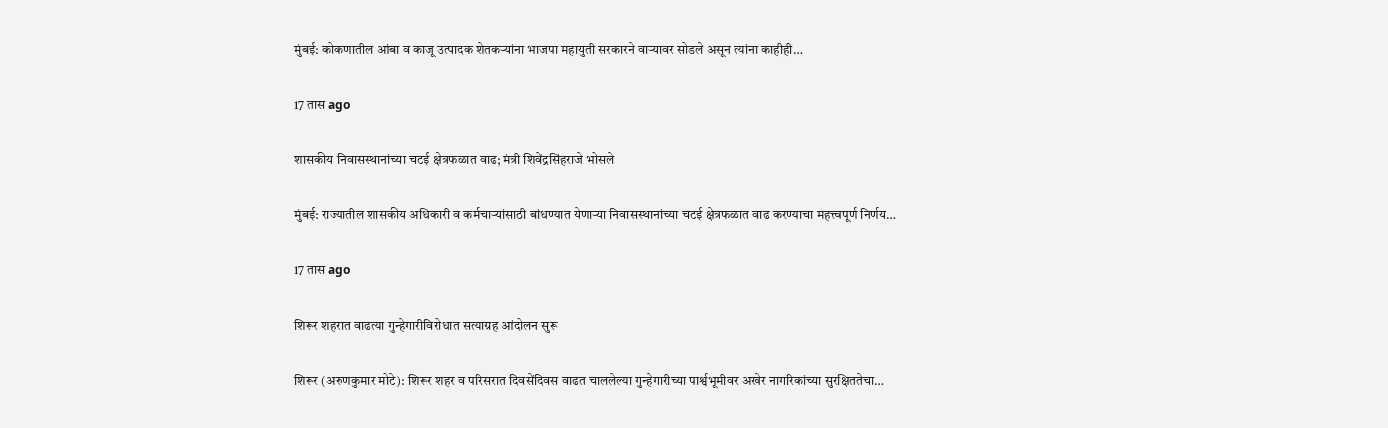मुंबई: कोकणातील आंबा व काजू उत्पादक शेतकऱ्यांना भाजपा महायुती सरकारने वाऱ्यावर सोडले असून त्यांना काहीही…

17 तास ago

शासकीय निवासस्थानांच्या चटई क्षेत्रफळात वाढ; मंत्री शिवेंद्रसिंहराजे भोसले

मुंबई: राज्यातील शासकीय अधिकारी व कर्मचाऱ्यांसाठी बांधण्यात येणाऱ्या निवासस्थानांच्या चटई क्षेत्रफळात वाढ करण्याचा महत्त्वपूर्ण निर्णय…

17 तास ago

शिरूर शहरात वाढत्या गुन्हेगारीविरोधात सत्याग्रह आंदोलन सुरू

शिरूर (अरुणकुमार मोटे): शिरूर शहर व परिसरात दिवसेंदिवस वाढत चाललेल्या गुन्हेगारीच्या पार्श्वभूमीवर अखेर नागरिकांच्या सुरक्षिततेचा…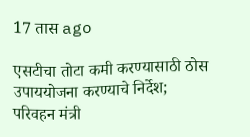17 तास ago

एसटीचा तोटा कमी करण्यासाठी ठोस उपाययोजना करण्याचे निर्देश; परिवहन मंत्री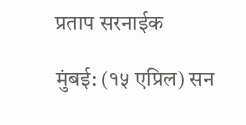प्रताप सरनाईक

मुंबई: (१५ एप्रिल) सन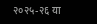२०२५-२६ या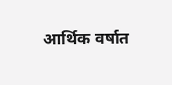आर्थिक वर्षात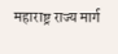महाराष्ट्र राज्य मार्ग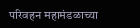परिवहन महामंडळाच्या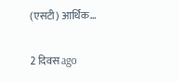(एसटी) आर्थिक…

2 दिवस ago